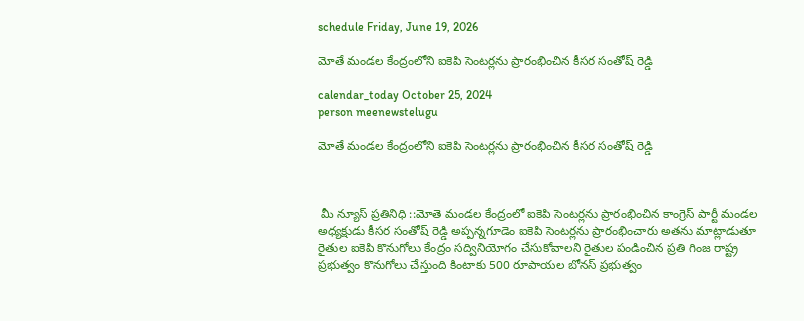schedule Friday, June 19, 2026

మోతే మండల కేంద్రంలోని ఐకెపి సెంటర్లను ప్రారంభించిన కీసర సంతోష్ రెడ్డి

calendar_today October 25, 2024
person meenewstelugu

మోతే మండల కేంద్రంలోని ఐకెపి సెంటర్లను ప్రారంభించిన కీసర సంతోష్ రెడ్డి



 మీ న్యూస్ ప్రతినిధి ::మోతె మండల కేంద్రంలో ఐకెపి సెంటర్లను ప్రారంభించిన కాంగ్రెస్ పార్టీ మండల అధ్యక్షుడు కీసర సంతోష్ రెడ్డి అప్పన్నగూడెం ఐకెపి సెంటర్లను ప్రారంభించారు అతను మాట్లాడుతూ రైతుల ఐకెపి కొనుగోలు కేంద్రం సద్వినియోగం చేసుకోవాలని రైతుల పండించిన ప్రతి గింజ రాష్ట్ర ప్రభుత్వం కొనుగోలు చేస్తుంది కింటాకు 500 రూపాయల బోనస్ ప్రభుత్వం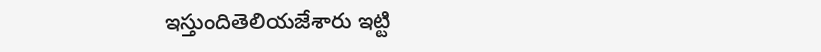ఇస్తుందితెలియజేశారు ఇట్టి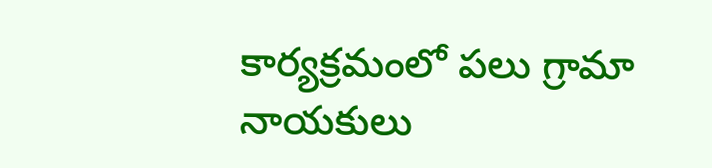కార్యక్రమంలో పలు గ్రామా నాయకులు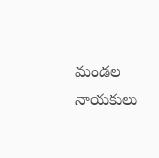మండల నాయకులు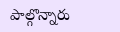పాల్గొన్నారు